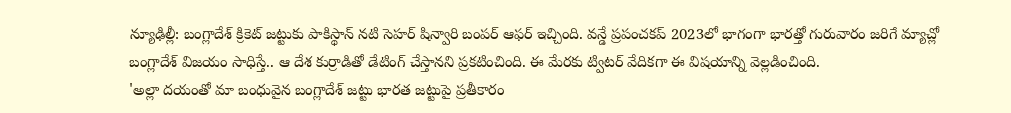న్యూఢిల్లీ: బంగ్లాదేశ్ క్రికెట్ జట్టుకు పాకిస్థాన్ నటి సెహర్ షిన్వారి బంపర్ ఆఫర్ ఇచ్చింది. వన్డే ప్రపంచకప్ 2023లో భాగంగా భారత్తో గురువారం జరిగే మ్యాచ్లో బంగ్లాదేశ్ విజయం సాధిస్తే.. ఆ దేశ కుర్రాడితో డేటింగ్ చేస్తానని ప్రకటించింది. ఈ మేరకు ట్విటర్ వేదికగా ఈ విషయాన్ని వెల్లడించింది.
'అల్లా దయంతో మా బంధువైన బంగ్లాదేశ్ జట్టు భారత జట్టుపై ప్రతీకారం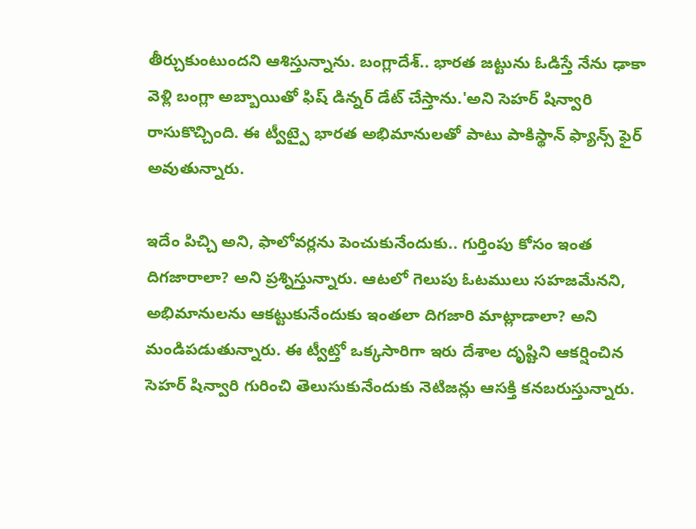తీర్చుకుంటుందని ఆశిస్తున్నాను. బంగ్లాదేశ్.. భారత జట్టును ఓడిస్తే నేను ఢాకా వెళ్లి బంగ్లా అబ్బాయితో ఫిష్ డిన్నర్ డేట్ చేస్తాను.'అని సెహర్ షిన్వారి రాసుకొచ్చింది. ఈ ట్వీట్పై భారత అభిమానులతో పాటు పాకిస్థాన్ ఫ్యాన్స్ ఫైర్ అవుతున్నారు.

ఇదేం పిచ్చి అని, ఫాలోవర్లను పెంచుకునేందుకు.. గుర్తింపు కోసం ఇంత దిగజారాలా? అని ప్రశ్నిస్తున్నారు. ఆటలో గెలుపు ఓటములు సహజమేనని, అభిమానులను ఆకట్టుకునేందుకు ఇంతలా దిగజారి మాట్లాడాలా? అని మండిపడుతున్నారు. ఈ ట్వీట్తో ఒక్కసారిగా ఇరు దేశాల దృష్టిని ఆకర్షించిన సెహర్ షిన్వారి గురించి తెలుసుకునేందుకు నెటిజన్లు ఆసక్తి కనబరుస్తున్నారు.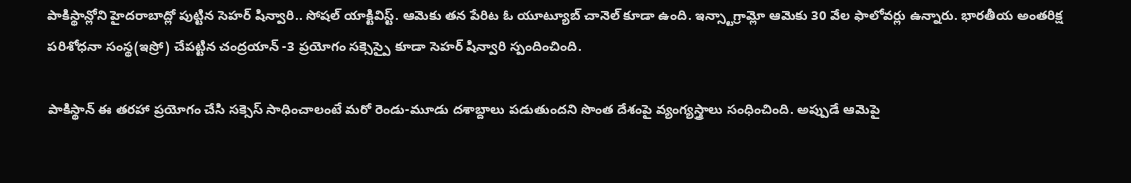పాకిస్థాన్లోని హైదరాబాద్లో పుట్టిన సెహర్ షిన్వారి.. సోషల్ యాక్టివిస్ట్. ఆమెకు తన పేరిట ఓ యూట్యూబ్ చానెల్ కూడా ఉంది. ఇన్స్టాగ్రామ్లో ఆమెకు 30 వేల ఫాలోవర్లు ఉన్నారు. భారతీయ అంతరిక్ష పరిశోధనా సంస్థ(ఇస్రో) చేపట్టిన చంద్రయాన్ -3 ప్రయోగం సక్సెస్పై కూడా సెహర్ షిన్వారి స్పందించింది.

పాకిస్థాన్ ఈ తరహా ప్రయోగం చేసి సక్సెస్ సాధించాలంటే మరో రెండు-మూడు దశాబ్దాలు పడుతుందని సొంత దేశంపై వ్యంగ్యస్త్రాలు సంధించింది. అప్పుడే ఆమెపై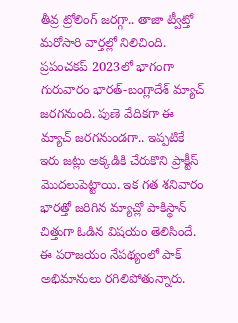తీవ్ర ట్రోలింగ్ జరగ్గా.. తాజా ట్వీట్తో మరోసారి వార్తల్లో నిలిచింది.
ప్రపంచకప్ 2023లో భాగంగా గురువారం భారత్-బంగ్లాదేశ్ మ్యాచ్ జరగనుంది. పుణె వేదికగా ఈ మ్యాచ్ జరగనుండగా.. ఇప్పటికే ఇరు జట్లు అక్కడికి చేరుకొని ప్రాక్టీస్ మొదలుపెట్టాయి. ఇక గత శనివారం భారత్తో జరిగిన మ్యాచ్లో పాకిస్థాన్ చిత్తుగా ఓడిన విషయం తెలిసిందే. ఈ పరాజయం నేపథ్యంలో పాక్ అభిమానులు రగిలిపోతున్నారు.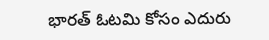భారత్ ఓటమి కోసం ఎదురు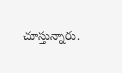చూస్తున్నారు.